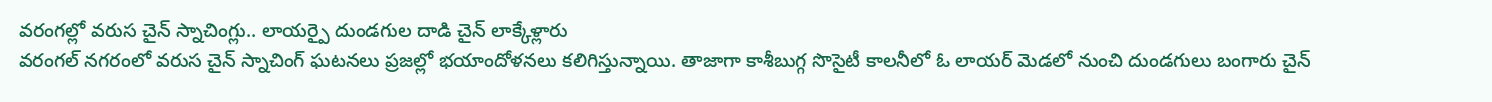వరంగల్లో వరుస చైన్ స్నాచింగ్లు.. లాయర్పై దుండగుల దాడి చైన్ లాక్కేళ్లారు
వరంగల్ నగరంలో వరుస చైన్ స్నాచింగ్ ఘటనలు ప్రజల్లో భయాందోళనలు కలిగిస్తున్నాయి. తాజాగా కాశీబుగ్గ సొసైటీ కాలనీలో ఓ లాయర్ మెడలో నుంచి దుండగులు బంగారు చైన్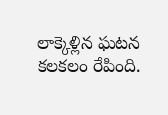లాక్కెళ్లిన ఘటన కలకలం రేపింది.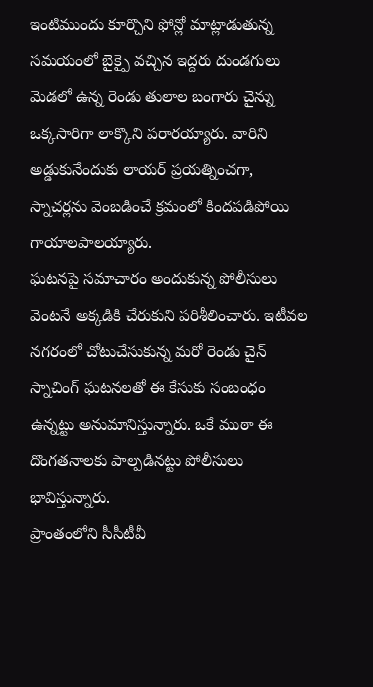ఇంటిముందు కూర్చొని ఫోన్లో మాట్లాడుతున్న సమయంలో బైక్పై వచ్చిన ఇద్దరు దుండగులు మెడలో ఉన్న రెండు తులాల బంగారు చైన్ను ఒక్కసారిగా లాక్కొని పరారయ్యారు. వారిని అడ్డుకునేందుకు లాయర్ ప్రయత్నించగా, స్నాచర్లను వెంబడించే క్రమంలో కిందపడిపోయి గాయాలపాలయ్యారు.
ఘటనపై సమాచారం అందుకున్న పోలీసులు వెంటనే అక్కడికి చేరుకుని పరిశీలించారు. ఇటీవల నగరంలో చోటుచేసుకున్న మరో రెండు చైన్ స్నాచింగ్ ఘటనలతో ఈ కేసుకు సంబంధం ఉన్నట్టు అనుమానిస్తున్నారు. ఒకే ముఠా ఈ దొంగతనాలకు పాల్పడినట్టు పోలీసులు భావిస్తున్నారు.
ప్రాంతంలోని సీసీటీవీ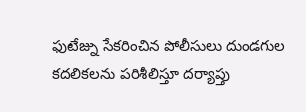ఫుటేజ్ను సేకరించిన పోలీసులు దుండగుల కదలికలను పరిశీలిస్తూ దర్యాప్తు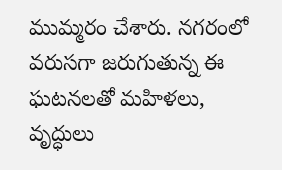ముమ్మరం చేశారు. నగరంలో వరుసగా జరుగుతున్న ఈ ఘటనలతో మహిళలు, వృద్ధులు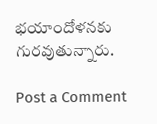భయాందోళనకు గురవుతున్నారు.

Post a Comment